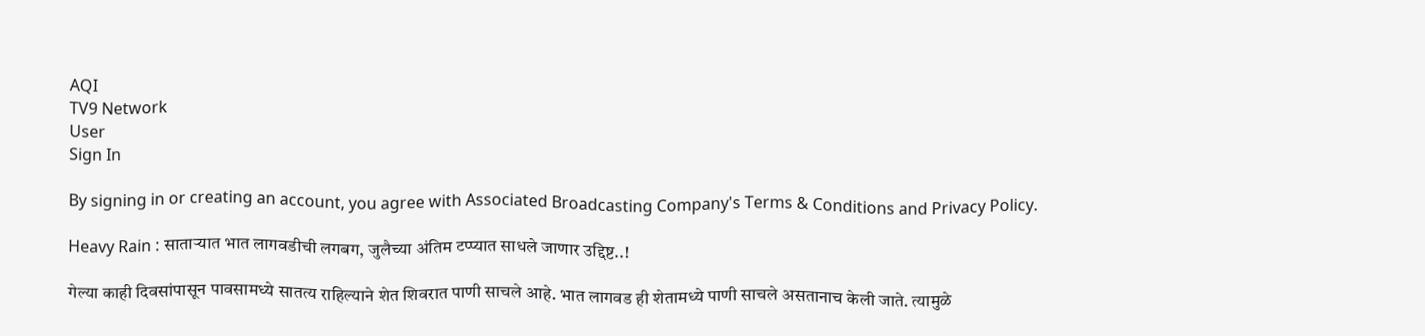AQI
TV9 Network
User
Sign In

By signing in or creating an account, you agree with Associated Broadcasting Company's Terms & Conditions and Privacy Policy.

Heavy Rain : साताऱ्यात भात लागवडीची लगबग, जुलैच्या अंतिम टप्प्यात साधले जाणार उद्दिष्ट..!

गेल्या काही दिवसांपासून पावसामध्ये सातत्य राहिल्याने शेत शिवरात पाणी साचले आहे. भात लागवड ही शेतामध्ये पाणी साचले असतानाच केली जाते. त्यामुळे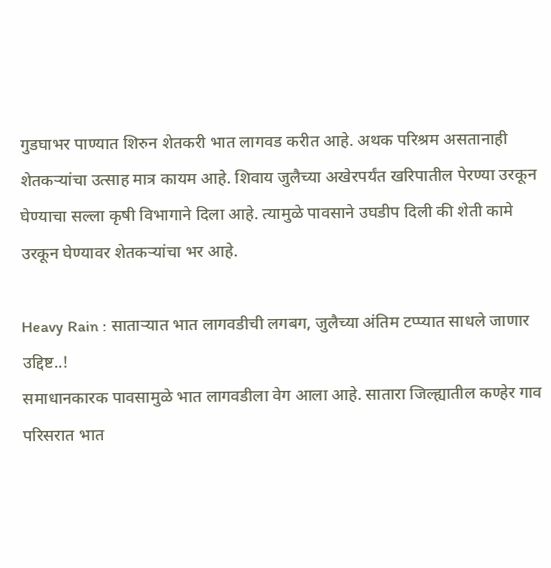गुडघाभर पाण्यात शिरुन शेतकरी भात लागवड करीत आहे. अथक परिश्रम असतानाही शेतकऱ्यांचा उत्साह मात्र कायम आहे. शिवाय जुलैच्या अखेरपर्यंत खरिपातील पेरण्या उरकून घेण्याचा सल्ला कृषी विभागाने दिला आहे. त्यामुळे पावसाने उघडीप दिली की शेती कामे उरकून घेण्यावर शेतकऱ्यांचा भर आहे.

Heavy Rain : साताऱ्यात भात लागवडीची लगबग, जुलैच्या अंतिम टप्प्यात साधले जाणार उद्दिष्ट..!
समाधानकारक पावसामुळे भात लागवडीला वेग आला आहे. सातारा जिल्ह्यातील कण्हेर गाव परिसरात भात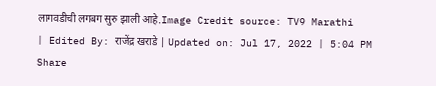लागवडीची लगबग सुरु झाली आहे.Image Credit source: TV9 Marathi
| Edited By: राजेंद्र खराडे | Updated on: Jul 17, 2022 | 5:04 PM
Share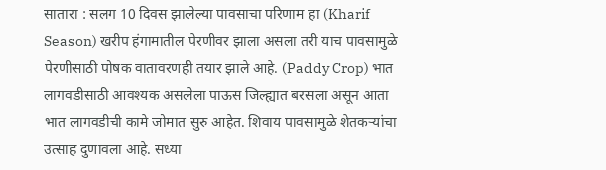सातारा : सलग 10 दिवस झालेल्या पावसाचा परिणाम हा (Kharif Season) खरीप हंगामातील पेरणीवर झाला असला तरी याच पावसामुळे पेरणीसाठी पोषक वातावरणही तयार झाले आहे. (Paddy Crop) भात लागवडीसाठी आवश्यक असलेला पाऊस जिल्ह्यात बरसला असून आता भात लागवडीची कामे जोमात सुरु आहेत. शिवाय पावसामुळे शेतकऱ्यांचा उत्साह दुणावला आहे. सध्या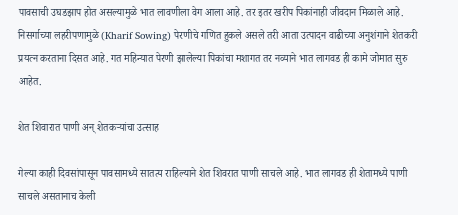पावसाची उघडझाप होत असल्यामुळे भात लावणीला वेग आला आहे. तर इतर खरीप पिकांनाही जीवदान मिळाले आहे. निसर्गाच्या लहरीपणामुळे (Kharif Sowing) पेरणीचे गणित हुकले असले तरी आता उत्पादन वाढीच्या अनुशंगाने शेतकरी प्रयत्न करताना दिसत आहे. गत महिन्यात पेरणी झालेल्या पिकांचा मशागत तर नव्याने भात लागवड ही कामे जोमात सुरु आहेत.

शेत शिवारात पाणी अन् शेतकऱ्यांचा उत्साह

गेल्या काही दिवसांपासून पावसामध्ये सातत्य राहिल्याने शेत शिवरात पाणी साचले आहे. भात लागवड ही शेतामध्ये पाणी साचले असतानाच केली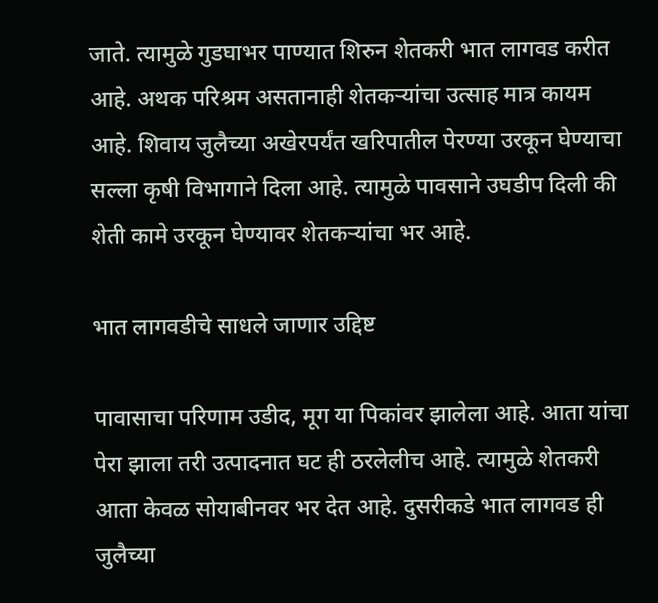जाते. त्यामुळे गुडघाभर पाण्यात शिरुन शेतकरी भात लागवड करीत आहे. अथक परिश्रम असतानाही शेतकऱ्यांचा उत्साह मात्र कायम आहे. शिवाय जुलैच्या अखेरपर्यंत खरिपातील पेरण्या उरकून घेण्याचा सल्ला कृषी विभागाने दिला आहे. त्यामुळे पावसाने उघडीप दिली की शेती कामे उरकून घेण्यावर शेतकऱ्यांचा भर आहे.

भात लागवडीचे साधले जाणार उद्दिष्ट

पावासाचा परिणाम उडीद, मूग या पिकांवर झालेला आहे. आता यांचा पेरा झाला तरी उत्पादनात घट ही ठरलेलीच आहे. त्यामुळे शेतकरी आता केवळ सोयाबीनवर भर देत आहे. दुसरीकडे भात लागवड ही जुलैच्या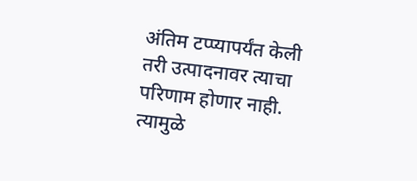अंतिम टप्प्यापर्यंत केली तरी उत्पादनावर त्याचा परिणाम होणार नाही. त्यामुळे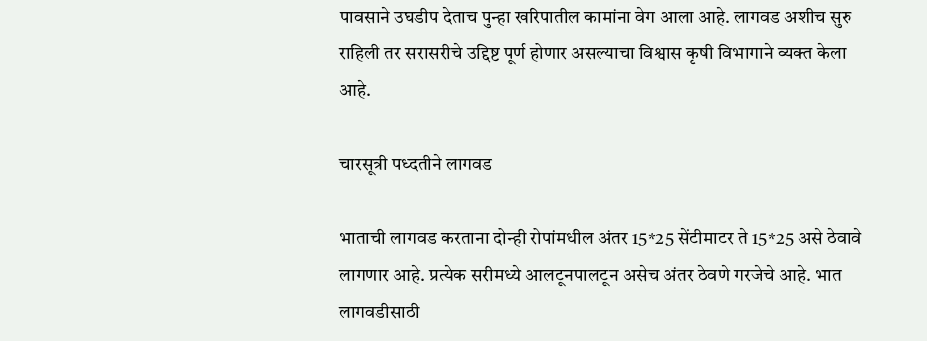पावसाने उघडीप देताच पुन्हा खरिपातील कामांना वेग आला आहे. लागवड अशीच सुरु राहिली तर सरासरीचे उद्दिष्ट पूर्ण होणार असल्याचा विश्वास कृषी विभागाने व्यक्त केला आहे.

चारसूत्री पध्दतीने लागवड

भाताची लागवड करताना दोन्ही रोपांमधील अंतर 15*25 सेंटीमाटर ते 15*25 असे ठेवावे लागणार आहे. प्रत्येक सरीमध्ये आलटूनपालटून असेच अंतर ठेवणे गरजेचे आहे. भात लागवडीसाठी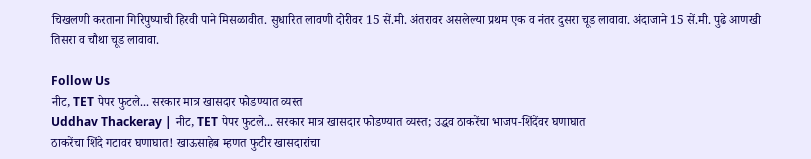चिखलणी करताना गिरिपुष्पाची हिरवी पाने मिसळावीत. सुधारित लावणी दोरीवर 15 सें.मी. अंतरावर असलेल्या प्रथम एक व नंतर दुसरा चूड लावावा. अंदाजाने 15 सें.मी. पुढे आणखी तिसरा व चौथा चूड लावावा.

Follow Us
नीट, TET पेपर फुटले... सरकार मात्र खासदार फोडण्यात व्यस्त
Uddhav Thackeray | नीट, TET पेपर फुटले... सरकार मात्र खासदार फोडण्यात व्यस्त; उद्धव ठाकरेंचा भाजप-शिंदेंवर घणाघात
ठाकरेंचा शिंदे गटावर घणाघात! खाऊसाहेब म्हणत फुटीर खासदारांचा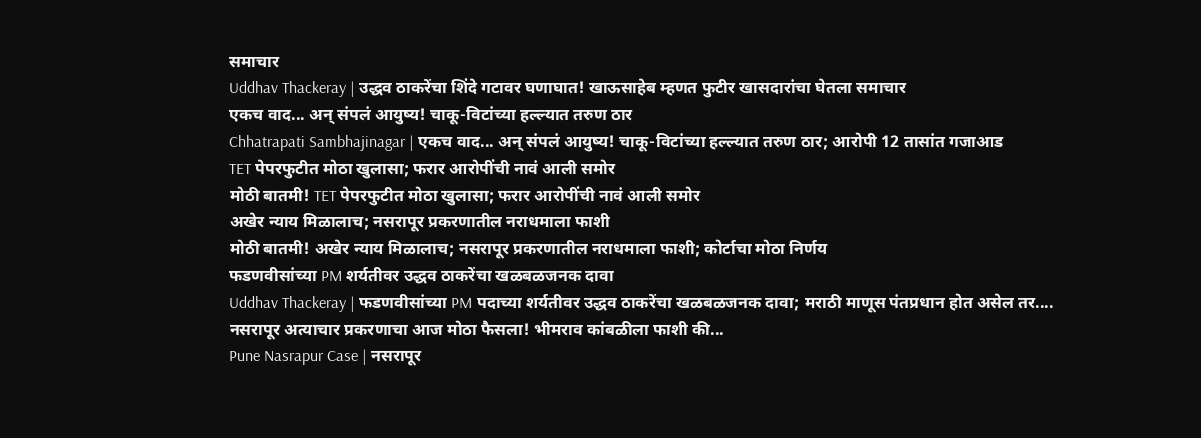समाचार
Uddhav Thackeray | उद्धव ठाकरेंचा शिंदे गटावर घणाघात! खाऊसाहेब म्हणत फुटीर खासदारांचा घेतला समाचार
एकच वाद... अन् संपलं आयुष्य! चाकू-विटांच्या हल्ल्यात तरुण ठार
Chhatrapati Sambhajinagar | एकच वाद... अन् संपलं आयुष्य! चाकू-विटांच्या हल्ल्यात तरुण ठार; आरोपी 12 तासांत गजाआड
TET पेपरफुटीत मोठा खुलासा; फरार आरोपींची नावं आली समोर
मोठी बातमी! TET पेपरफुटीत मोठा खुलासा; फरार आरोपींची नावं आली समोर
अखेर न्याय मिळालाच; नसरापूर प्रकरणातील नराधमाला फाशी
मोठी बातमी! अखेर न्याय मिळालाच; नसरापूर प्रकरणातील नराधमाला फाशी; कोर्टाचा मोठा निर्णय
फडणवीसांच्या PM शर्यतीवर उद्धव ठाकरेंचा खळबळजनक दावा
Uddhav Thackeray | फडणवीसांच्या PM पदाच्या शर्यतीवर उद्धव ठाकरेंचा खळबळजनक दावा; मराठी माणूस पंतप्रधान होत असेल तर....
नसरापूर अत्याचार प्रकरणाचा आज मोठा फैसला! भीमराव कांबळीला फाशी की...
Pune Nasrapur Case | नसरापूर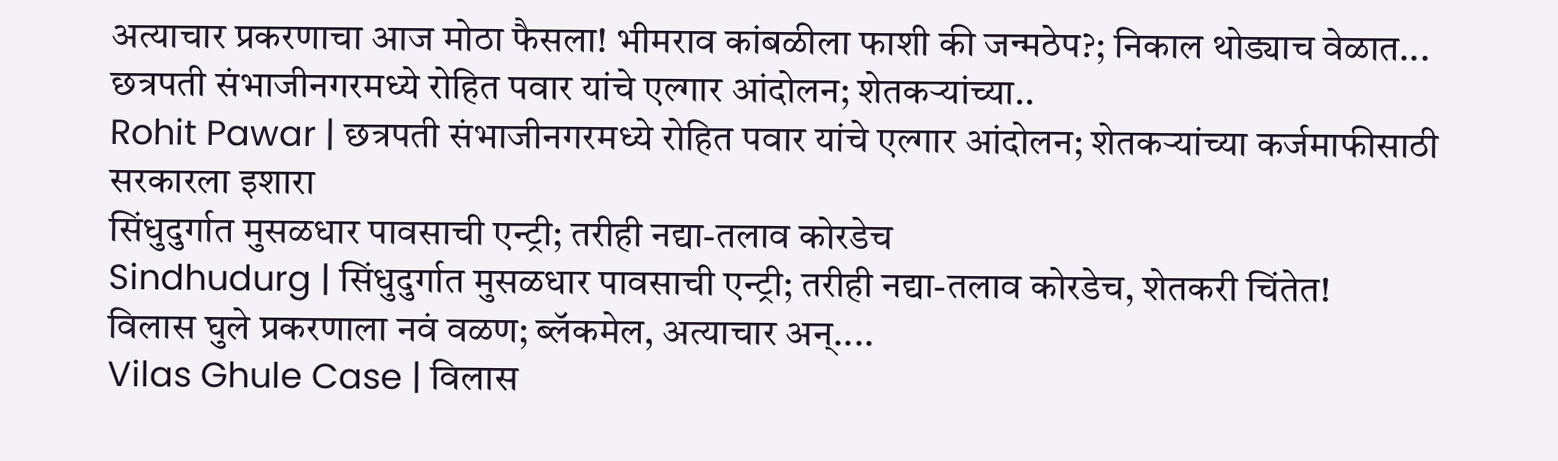अत्याचार प्रकरणाचा आज मोठा फैसला! भीमराव कांबळीला फाशी की जन्मठेप?; निकाल थोड्याच वेळात...
छत्रपती संभाजीनगरमध्ये रोहित पवार यांचे एल्गार आंदोलन; शेतकऱ्यांच्या..
Rohit Pawar | छत्रपती संभाजीनगरमध्ये रोहित पवार यांचे एल्गार आंदोलन; शेतकऱ्यांच्या कर्जमाफीसाठी सरकारला इशारा
सिंधुदुर्गात मुसळधार पावसाची एन्ट्री; तरीही नद्या-तलाव कोरडेच
Sindhudurg | सिंधुदुर्गात मुसळधार पावसाची एन्ट्री; तरीही नद्या-तलाव कोरडेच, शेतकरी चिंतेत!
विलास घुले प्रकरणाला नवं वळण; ब्लॅकमेल, अत्याचार अन्....
Vilas Ghule Case | विलास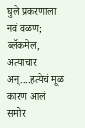घुले प्रकरणाला नवं वळण; ब्लॅकमेल, अत्याचार अन्....हत्येचं मूळ कारण आलं समोर